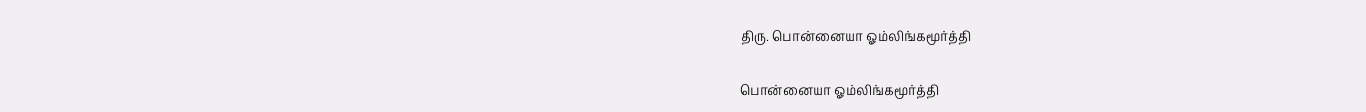திரு. பொன்னையா ஓம்லிங்கமூர்த்தி

பொன்னையா ஓம்லிங்கமூர்த்தி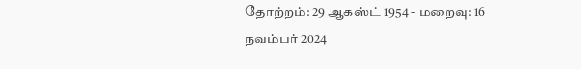தோற்றம்: 29 ஆகஸ்ட் 1954 - மறைவு: 16 நவம்பர் 2024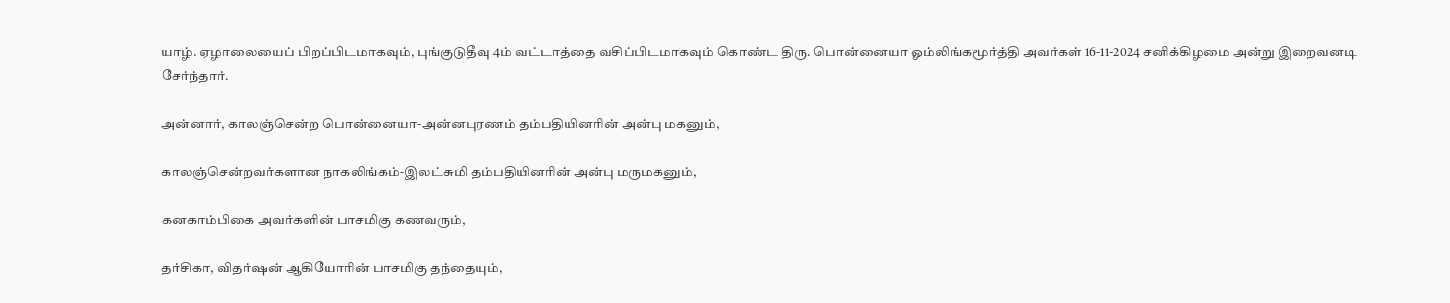யாழ். ஏழாலையைப் பிறப்பிடமாகவும், புங்குடுதீவு 4ம் வட்டாத்தை வசிப்பிடமாகவும் கொண்ட திரு. பொன்னையா ஓம்லிங்கமூர்த்தி அவர்கள் 16-11-2024 சனிக்கிழமை அன்று இறைவனடி சேர்ந்தார்.

அன்னார், காலஞ்சென்ற பொன்னையா-அன்னபுரணம் தம்பதியினரின் அன்பு மகனும்,

காலஞ்சென்றவர்களான நாகலிங்கம்-இலட்சுமி தம்பதியினரின் அன்பு மருமகனும்,

கனகாம்பிகை அவர்களின் பாசமிகு கணவரும்,

தர்சிகா, விதர்ஷன் ஆகியோரின் பாசமிகு தந்தையும்,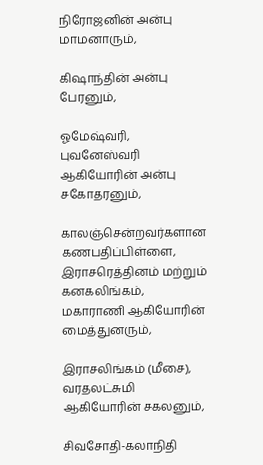நிரோஜனின் அன்பு மாமனாரும்,

கிஷாந்தின் அன்பு பேரனும்,

ஓமேஷ்வரி, புவனேஸ்வரி ஆகியோரின் அன்பு சகோதரனும்,

காலஞ்சென்றவர்களான கணபதிப்பிள்ளை, இராசரெத்தினம் மற்றும் கனகலிங்கம், மகாராணி ஆகியோரின் மைத்துனரும்,

இராசலிங்கம் (மீசை), வரதலட்சுமி ஆகியோரின் சகலனும்,

சிவசோதி-கலாநிதி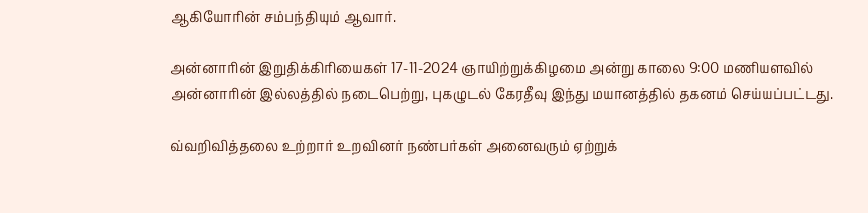ஆகியோரின் சம்பந்தியும் ஆவார்.

அன்னாரின் இறுதிக்கிரியைகள் 17-11-2024 ஞாயிற்றுக்கிழமை அன்று காலை 9:00 மணியளவில் அன்னாரின் இல்லத்தில் நடைபெற்று, புகழுடல் கேரதீவு இந்து மயானத்தில் தகனம் செய்யப்பட்டது.

வ்வறிவித்தலை உற்றார் உறவினர் நண்பர்கள் அனைவரும் ஏற்றுக்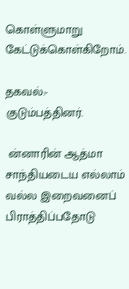கொள்ளுமாறு கேட்டுக்கொள்கிறோம்.

தகவல்:- குடும்பத்தினர்.

 ன்னாரின் ஆத்மா சாந்தியடைய எல்லாம் வல்ல இறைவனைப்  பிராத்திப்பதோடு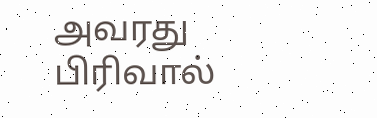அவரது பிரிவால்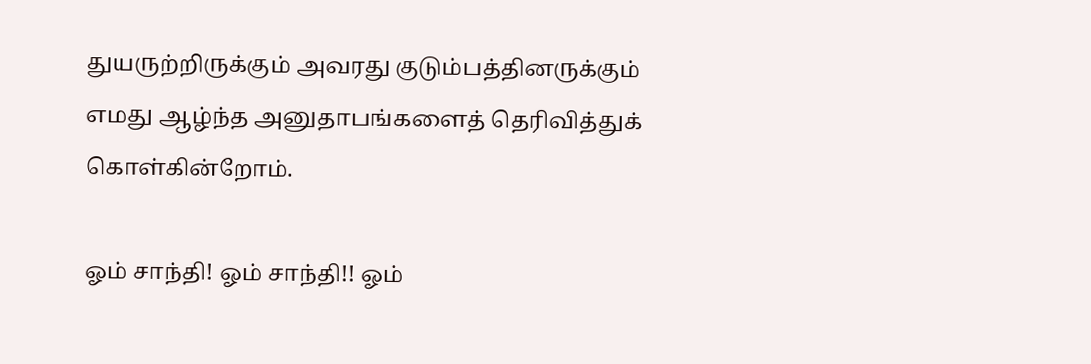துயருற்றிருக்கும் அவரது குடும்பத்தினருக்கும் எமது ஆழ்ந்த அனுதாபங்களைத் தெரிவித்துக் கொள்கின்றோம்.

ஓம் சாந்தி! ஓம் சாந்தி!! ஓம்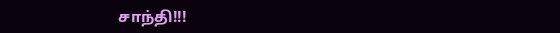சாந்தி!!!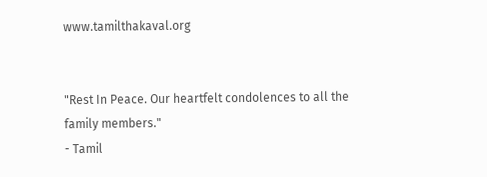www.tamilthakaval.org


"Rest In Peace. Our heartfelt condolences to all the family members."
- Tamil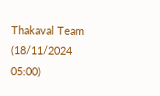Thakaval Team (18/11/2024 05:00)